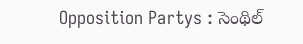Opposition Partys : సెంథిల్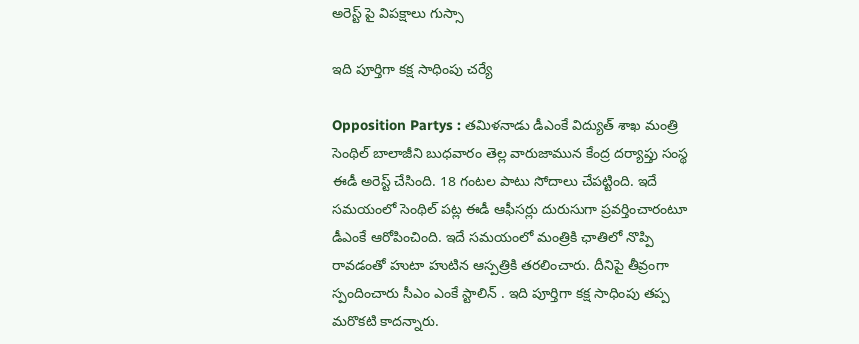అరెస్ట్ పై విప‌క్షాలు గుస్సా

ఇది పూర్తిగా క‌క్ష సాధింపు చ‌ర్యే

Opposition Partys : త‌మిళ‌నాడు డీఎంకే విద్యుత్ శాఖ మంత్రి సెంథిల్ బాలాజీని బుధ‌వారం తెల్ల వారుజామున కేంద్ర ద‌ర్యాప్తు సంస్థ ఈడీ అరెస్ట్ చేసింది. 18 గంట‌ల పాటు సోదాలు చేప‌ట్టింది. ఇదే స‌మ‌యంలో సెంథిల్ ప‌ట్ల ఈడీ ఆఫీస‌ర్లు దురుసుగా ప్ర‌వ‌ర్తించారంటూ డీఎంకే ఆరోపించింది. ఇదే స‌మ‌యంలో మంత్రికి ఛాతిలో నొప్పి రావ‌డంతో హుటా హుటిన ఆస్ప‌త్రికి త‌ర‌లించారు. దీనిపై తీవ్రంగా స్పందించారు సీఎం ఎంకే స్టాలిన్ . ఇది పూర్తిగా క‌క్ష సాధింపు త‌ప్ప మ‌రొక‌టి కాద‌న్నారు.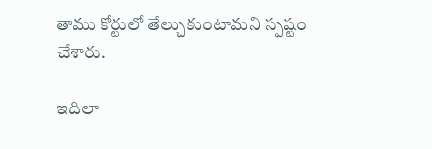తాము కోర్టులో తేల్చుకుంటామ‌ని స్ప‌ష్టం చేశారు.

ఇదిలా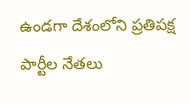ఉండ‌గా దేశంలోని ప్ర‌తిపక్ష పార్టీల నేత‌లు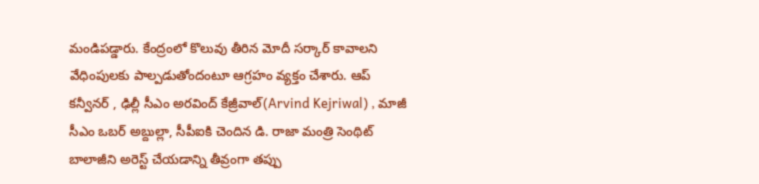మండిప‌డ్డారు. కేంద్రంలో కొలువు తీరిన మోదీ స‌ర్కార్ కావాల‌ని వేధింపుల‌కు పాల్ప‌డుతోందంటూ ఆగ్ర‌హం వ్య‌క్తం చేశారు. ఆప్ క‌న్వీన‌ర్ , ఢిల్లీ సీఎం అర‌వింద్ కేజ్రీవాల్(Arvind Kejriwal) , మాజీ సీఎం ఒబ‌ర్ అబ్దుల్లా, సీపీఐకి చెందిన డి. రాజా మంత్రి సెంథిట్ బాలాజీని అరెస్ట్ చేయ‌డాన్ని తీవ్రంగా త‌ప్పు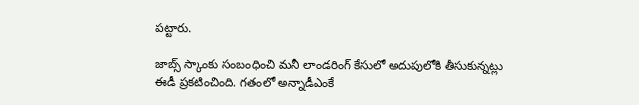ప‌ట్టారు.

జాబ్స్ స్కాంకు సంబంధించి మ‌నీ లాండ‌రింగ్ కేసులో అదుపులోకి తీసుకున్న‌ట్లు ఈడీ ప్ర‌క‌టించింది. గ‌తంలో అన్నాడీఎంకే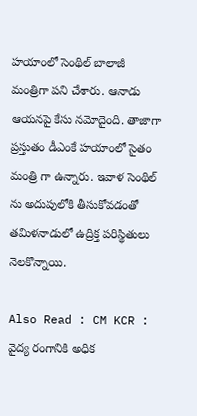హ‌యాంలో సెంథిల్ బాలాజీ మంత్రిగా ప‌ని చేశారు. ఆనాడు ఆయ‌న‌పై కేసు న‌మోదైంది. తాజాగా ప్ర‌స్తుతం డీఎంకే హ‌యాంలో సైతం మంత్రి గా ఉన్నారు. ఇవాళ సెంథిల్ ను అదుపులోకి తీసుకోవ‌డంతో త‌మిళ‌నాడులో ఉద్రిక్త ప‌రిస్థితులు నెల‌కొన్నాయి.

Also Read : CM KCR : వైద్య రంగానికి అధిక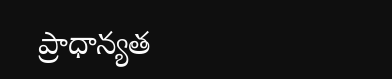ప్రాధాన్య‌త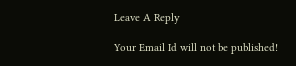Leave A Reply

Your Email Id will not be published!